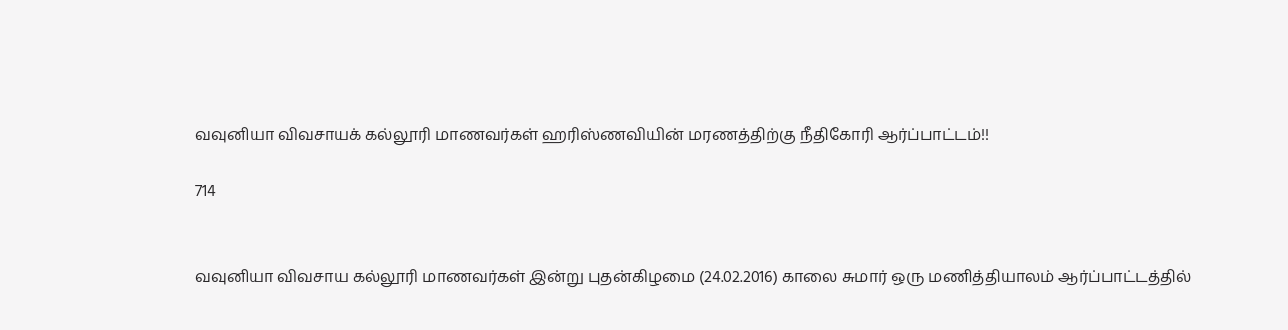வவுனியா விவசாயக் கல்லூரி மாணவர்கள் ஹரிஸ்ணவியின் மரணத்திற்கு நீதிகோரி ஆர்ப்பாட்டம்!!

714


வவுனியா விவசாய கல்லூரி மாணவர்கள் இன்று புதன்கிழமை (24.02.2016) காலை சுமார் ஒரு மணித்தியாலம் ஆர்ப்பாட்டத்தில்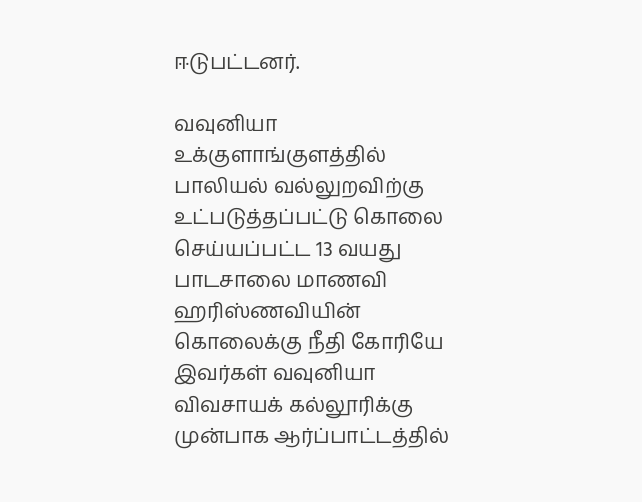ஈடுபட்டனர்.

வவுனியா உக்குளாங்குளத்தில் பாலியல் வல்லுறவிற்கு உட்படுத்தப்பட்டு கொலை செய்யப்பட்ட 13 வயது பாடசாலை மாணவி ஹரிஸ்ணவியின் கொலைக்கு நீதி கோரியே இவர்கள் வவுனியா விவசாயக் கல்லூரிக்கு முன்பாக ஆர்ப்பாட்டத்தில்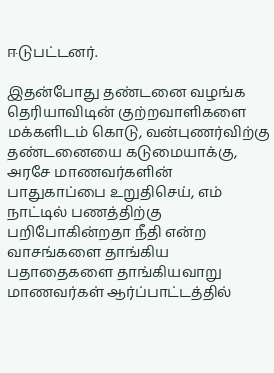ஈடுபட்டனர்.

இதன்போது தண்டனை வழங்க தெரியாவிடின் குற்றவாளிகளை மக்களிடம் கொடு, வன்புணர்விற்கு தண்டனையை கடுமையாக்கு, அரசே மாணவர்களின் பாதுகாப்பை உறுதிசெய், எம் நாட்டில் பணத்திற்கு பறிபோகின்றதா நீதி என்ற வாசங்களை தாங்கிய பதாதைகளை தாங்கியவாறு மாணவர்கள் ஆர்ப்பாட்டத்தில்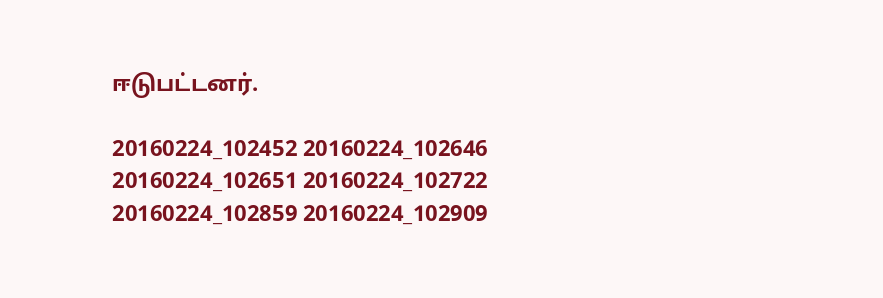ஈடுபட்டனர்.

20160224_102452 20160224_102646 20160224_102651 20160224_102722 20160224_102859 20160224_102909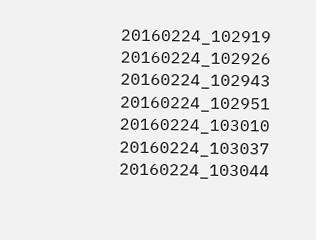20160224_102919 20160224_102926 20160224_102943 20160224_102951 20160224_103010 20160224_103037 20160224_103044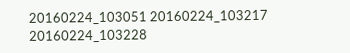20160224_103051 20160224_103217 20160224_103228